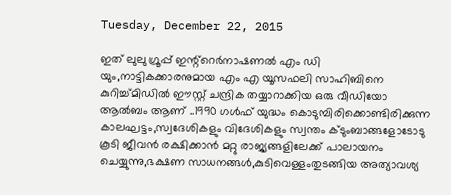Tuesday, December 22, 2015

ഇത് ലുലു ഗ്രൂപ്പ് ഇന്റ്റെര്‍നാഷണല്‍ എം ഡി യും,നാട്ടികക്കാരനുമായ എം എ യൂസഫലി സാഹിബിനെ കുറിച്ച്മിഡിൽ ഈസ്റ്റ് ചന്ദ്രിക തയ്യാറാക്കിയ ഒരു വീഡിയോ ആൽബം ആണ് ..1990 ഗള്‍ഫ് യുദ്ധം കൊടുമ്പിരിക്കൊണ്ടിരിക്കുന്ന കാലഘട്ടം,സ്വദേശികളും വിദേശികളും സ്വന്തം ക്ടുംബാങ്ങളോടോടു കൂടി ജീവന്‍ രക്ഷിക്കാന്‍ മറ്റു രാജ്യങ്ങളിലേക്ക് പാലായനം ചെയ്യുന്നു,ഭക്ഷണ സാധനങ്ങള്‍,കുടിവെള്ളംതുടങ്ങിയ അത്യാവശ്യ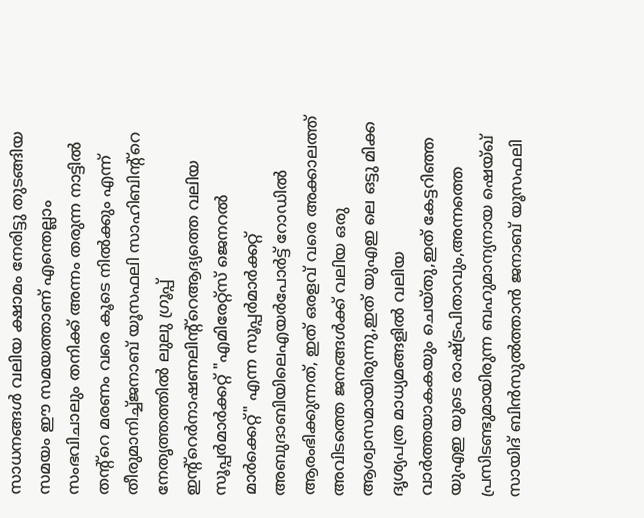സാധനങ്ങള്‍ വലിയ ക്ഷാമം നേരിട്ടു തുടങ്ങിയ സമയം ഈ സമയത്താണ് എന്തെല്ലാം സംഭവിചാലും തനിക്ക് അന്നം തരുന്ന നാട്ടില്‍ തന്റ്റെ മരണം വരെ കൂടെ നില്‍ക്കും എന്ന് തീരുമാനിച്ച്ജനാബ് യൂസഫലി സാഹിബിന്റ്റെ നേതൃത്തത്തില്‍ ലുലു ഗ്രൂപ്പ് ഇന്റ്റെര്‍നാഷണലിന്റ്റെആദ്യത്തെ വലിയ സൂപ്പര്‍മാര്‍ക്കറ്റ് "എമിരേറ്റ്സ് ജെനറല്‍ മാര്‍ക്കെറ്റ്" എന്ന സൂപ്പര്‍മാര്‍ക്കറ്റ് അബുദാബിയിലെഎയര്‍പോര്‍ട്ട് റോഡില്‍ ആരംഭിക്കുന്നത്, ഇത് ഒരളവ് വരെ അക്കാലത്ത് അവിടത്തെ ജനങ്ങള്‍ക്ക്‌ വലിയ ഒരു ആശ്വാസമായിരുന്നു,ഇത് യുഎഇ ലെ ഒട്ടു മിക്ക ദൃശ്യപത്ര മാധ്യമങ്ങളില്‍ വലിയ വാര്‍ത്തയാകകയും ചെയ്തു,ഇത് കേട്ടറിഞ്ഞ യുഎഇ യുടെ രാഷ്ട്രപിതാവും,അന്നത്തെ പ്രസിടണ്ടുമായിരുന്ന ബഹുമാന്യനായ ഷെയ്ഖ്‌ സായിദ് ബിന്‍സുല്‍ത്താന്‍ ജനാബ് യൂസഫലി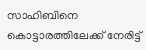സാഹിബിനെ കൊട്ടാരത്തിലേക്ക് നേരിട്ട്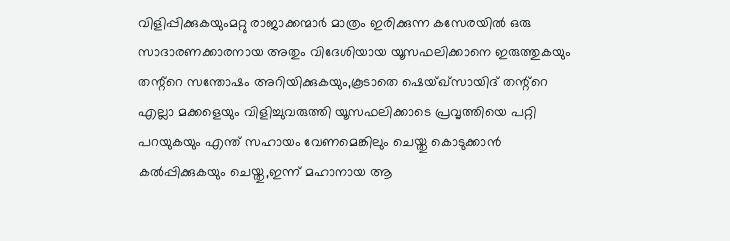വിളിപ്പിക്കുകയുംമറ്റു രാജാക്കന്മാര്‍ മാത്രം ഇരിക്കുന്ന കസേരയില്‍ ഒരു സാദാരണക്കാരനായ അതും വിദേശിയായ യൂസഫലിക്കാനെ ഇരുത്തുകയും തന്റ്റെ സന്തോഷം അറിയിക്കുകയും,കൂടാതെ ഷെയ്ഖ്‌സായിദ് തന്റ്റെ എല്ലാ മക്കളെയും വിളിച്ചുവരുത്തി യൂസഫലിക്കാടെ പ്രവൃത്തിയെ പറ്റി പറയുകയും എന്ത് സഹായം വേണമെങ്കിലും ചെയ്തു കൊടുക്കാന്‍ കല്‍പ്പിക്കുകയും ചെയ്തു,ഇന്ന് മഹാനായ ആ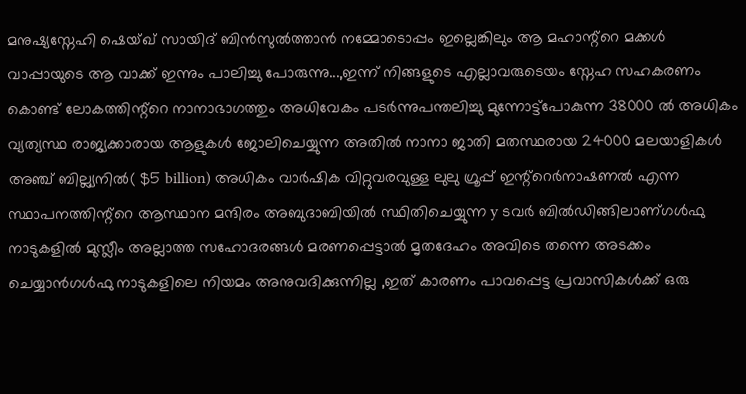മനുഷ്യസ്നേഹി ഷെയ്ഖ്‌ സായിദ് ബിന്‍സുല്‍ത്താന്‍ നമ്മോടൊപ്പം ഇല്ലെങ്കിലും ആ മഹാന്റ്റെ മക്കള്‍ വാപ്പായുടെ ആ വാക്ക് ഇന്നും പാലിച്ചു പോരുന്നു...,ഇന്ന് നിങ്ങളുടെ എല്ലാവരുടെയം സ്നേഹ സഹകരണം കൊണ്ട് ലോകത്തിന്റ്റെ നാനാഭാഗത്തും അധിവേകം പടര്‍ന്നുപന്തലിച്ചു മുന്നോട്ട്പോകുന്ന 38000 ല്‍ അധികം വ്യത്യസ്ഥ രാജ്യക്കാരായ ആളുകള്‍ ജോലിചെയ്യുന്ന അതിൽ നാനാ ജാതി മതസ്ഥരായ 24000 മലയാളികൾ അഞ്ച് ബില്ല്യനില്‍( $5 billion) അധികം വാര്‍ഷിക വിറ്റുവരവുള്ള ലുലു ഗ്രൂപ്പ് ഇന്റ്റെര്‍നാഷണല്‍ എന്ന സ്ഥാപനത്തിന്റ്റെ ആസ്ഥാന മന്ദിരം അബുദാബിയില്‍ സ്ഥിതിചെയ്യുന്ന y ടവര്‍ ബില്‍ഡിങ്ങിലാണ്ഗൾഫു നാടുകളിൽ മുസ്ലീം അല്ലാത്ത സഹോദരങ്ങൾ മരണപ്പെട്ടാൽ മൃതദേഹം അവിടെ തന്നെ അടക്കം ചെയ്യാൻഗൾഫു നാടുകളിലെ നിയമം അനുവദിക്കുന്നില്ല ,ഇത് കാരണം പാവപ്പെട്ട പ്രവാസികൾക്ക് ഒരു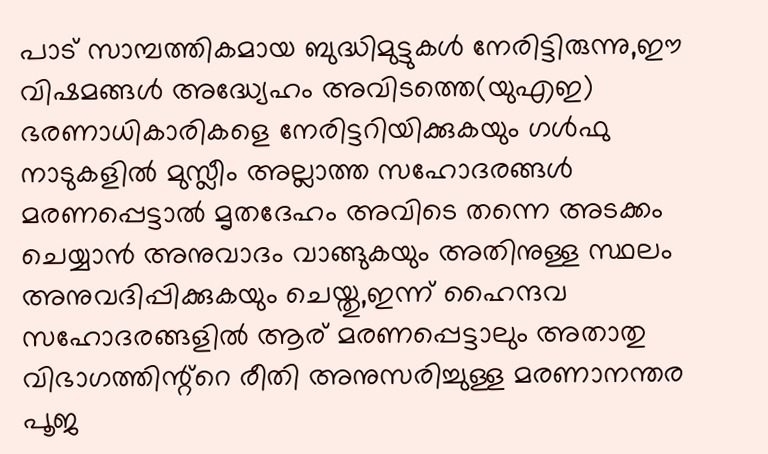പാട് സാമ്പത്തികമായ ബുദ്ധിമുട്ടുകൾ നേരിട്ടിരുന്നു,ഈ വിഷമങ്ങൾ അദ്ധ്യേഹം അവിടത്തെ(യുഎഇ) ഭരണാധികാരികളെ നേരിട്ടറിയിക്കുകയും ഗൾഫു നാടുകളിൽ മുസ്ലീം അല്ലാത്ത സഹോദരങ്ങൾ മരണപ്പെട്ടാൽ മൃതദേഹം അവിടെ തന്നെ അടക്കം ചെയ്യാൻ അനുവാദം വാങ്ങുകയും അതിനുള്ള സ്ഥലം അനുവദിപ്പിക്കുകയും ചെയ്തു,ഇന്ന് ഹൈന്ദവ സഹോദരങ്ങളിൽ ആര് മരണപ്പെട്ടാലും അതാതു വിഭാഗത്തിന്റ്റെ രീതി അനുസരിച്ചുള്ള മരണാനന്തര പൂജ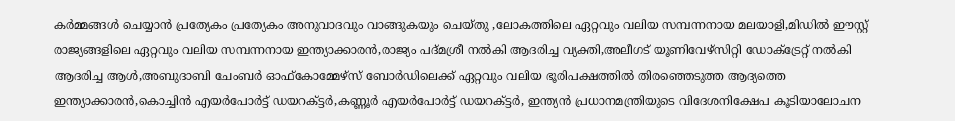കർമ്മങ്ങൾ ചെയ്യാൻ പ്രത്യേകം പ്രത്യേകം അനുവാദവും വാങ്ങുകയും ചെയ്തു ,ലോകത്തിലെ ഏറ്റവും വലിയ സമ്പന്നനായ മലയാളി,മിഡില്‍ ഈസ്റ്റ്‌ രാജ്യങ്ങളിലെ ഏറ്റവും വലിയ സമ്പന്നനായ ഇന്ത്യാക്കാരന്‍,രാജ്യം പദ്മശ്രീ നല്‍കി ആദരിച്ച വ്യക്തി,അലീഗട് യൂണിവേഴ്സിറ്റി ഡോക്ട്രേറ്റ് നല്‍കി ആദരിച്ച ആള്‍,അബുദാബി ചേംബര്‍ ഓഫ്കോമ്മേഴ്സ് ബോര്‍ഡിലെക്ക് ഏറ്റവും വലിയ ഭൂരിപക്ഷത്തില്‍ തിരഞ്ഞെടുത്ത ആദ്യത്തെ ഇന്ത്യാക്കാരന്‍,കൊച്ചിന്‍ എയര്‍പോര്‍ട്ട് ഡയറക്ട്ടര്‍,കണ്ണൂര്‍ എയര്‍പോര്‍ട്ട് ഡയറക്ട്ടര്‍, ഇന്ത്യന്‍ പ്രധാനമന്ത്രിയുടെ വിദേശനിക്ഷേപ കൂടിയാലോചന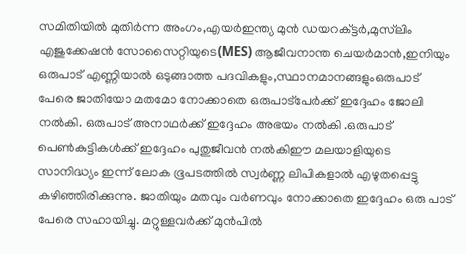സമിതിയില്‍ മുതിര്‍ന്ന അംഗം,എയര്‍ഇന്ത്യ മുന്‍ ഡയറക്ട്ടര്‍,മുസ്‌ലിം എജുക്കേഷന്‍ സോസൈറ്റിയുടെ(MES) ആജീവനാന്ത ചെയര്‍മാന്‍,ഇനിയും ഒരുപാട് എണ്ണിയാല്‍ ഒടുങ്ങാത്ത പദവികളും,സ്ഥാനമാനങ്ങളുംഒരുപാട് പേരെ ജാതിയോ മതമോ നോക്കാതെ ഒരുപാട്പേര്‍ക്ക് ഇദ്ദേഹം ജോലി നല്‍കി. ഒരുപാട് അനാഥര്‍ക്ക് ഇദ്ദേഹം അഭയം നല്‍കി .ഒരുപാട് പെണ്‍കുട്ടികള്‍ക്ക് ഇദ്ദേഹം പുതുജീവന്‍ നല്‍കിഈ മലയാളിയുടെ സാനിദ്ധ്യം ഇന്ന് ലോക ഭൂപടത്തിൽ സ്വർണ്ണ ലിപികളാൽ എഴുതപ്പെട്ടു കഴിഞ്ഞിരിക്കുന്നു. ജാതിയും മതവും വർണവും നോക്കാതെ ഇദ്ദേഹം ഒരു പാട് പേരെ സഹായിച്ചു. മറ്റുള്ളവർക്ക് മുൻപിൽ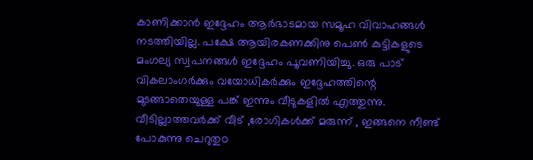കാണിക്കാൻ ഇദ്ദേഹം ആർഭാടമായ സമൂഹ വിവാഹങ്ങൾ നടത്തിയില്ല. പക്ഷേ ആയിരകണക്കിനു പെൺ കുട്ടികളുടെ മംഗല്യ സ്വപനങ്ങൾ ഇദ്ദേഹം പൂവണിയിച്ചു. ഒരു പാട് വികലാംഗർക്കും വയോധികർക്കും ഇദ്ദേഹത്തിന്റെ മുടങ്ങാതെയുള്ള പങ്ക് ഇന്നും വീടുകളിൽ എത്തുന്നു. വീടില്ലാത്തവർക്ക് വീട് ,രോഗികൾക്ക് മരുന്ന് , ഇങ്ങനെ നീണ്ട് പോകുന്നു ചെറുതുo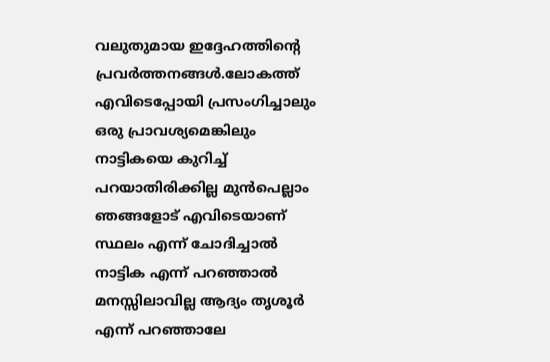വലുതുമായ ഇദ്ദേഹത്തിന്റെ പ്രവർത്തനങ്ങൾ.ലോകത്ത് എവിടെപ്പോയി പ്രസംഗിച്ചാലും ഒരു പ്രാവശ്യമെങ്കിലും നാട്ടികയെ കുറിച്ച് പറയാതിരിക്കില്ല മുൻപെല്ലാം ഞങ്ങളോട് എവിടെയാണ് സ്ഥലം എന്ന് ചോദിച്ചാൽ നാട്ടിക എന്ന് പറഞ്ഞാൽ മനസ്സിലാവില്ല ആദ്യം തൃശൂർ എന്ന് പറഞ്ഞാലേ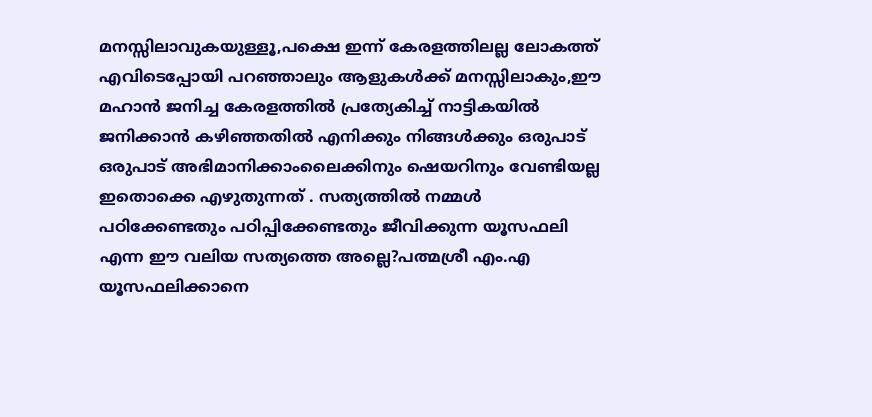മനസ്സിലാവുകയുള്ളൂ,പക്ഷെ ഇന്ന് കേരളത്തിലല്ല ലോകത്ത് എവിടെപ്പോയി പറഞ്ഞാലും ആളുകൾക്ക് മനസ്സിലാകും,ഈ മഹാൻ ജനിച്ച കേരളത്തിൽ പ്രത്യേകിച്ച് നാട്ടികയിൽ ജനിക്കാൻ കഴിഞ്ഞതിൽ എനിക്കും നിങ്ങൾക്കും ഒരുപാട് ഒരുപാട് അഭിമാനിക്കാംലൈക്കിനും ഷെയറിനും വേണ്ടിയല്ല ഇതൊക്കെ എഴുതുന്നത് . സത്യത്തിൽ നമ്മൾ പഠിക്കേണ്ടതും പഠിപ്പിക്കേണ്ടതും ജീവിക്കുന്ന യൂസഫലി എന്ന ഈ വലിയ സത്യത്തെ അല്ലെ?പത്മശ്രീ എം.എ യൂസഫലിക്കാനെ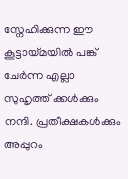സ്നേഹിക്കുന്ന ഈ കൂട്ടായ്മയിൽ പങ്ക് ചേർന്ന എല്ലാ സുഹൃത്ത് ക്കൾക്കും നന്ദി. പ്രതീക്ഷകൾക്കും അപ്പുറം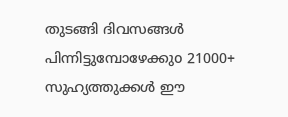തുടങ്ങി ദിവസങ്ങൾ പിന്നിട്ടുമ്പോഴേക്കുo 21000+ സുഹ്യത്തുക്കൾ ഈ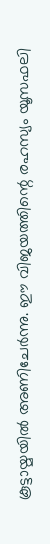കൂട്ടായ്മയിൽ അണിചേർന്നു. ഈ വിജയത്തിന്റെ രഹസ്യം യൂസഫലി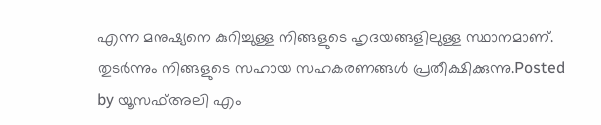എന്ന മനുഷ്യനെ കുറിച്ചുള്ള നിങ്ങളുടെ ഹൃദയങ്ങളിലുള്ള സ്ഥാനമാണ്. തുടർന്നും നിങ്ങളുടെ സഹായ സഹകരണങ്ങൾ പ്രതീക്ഷിക്കുന്നു.Posted by യൂസഫ്അലി എം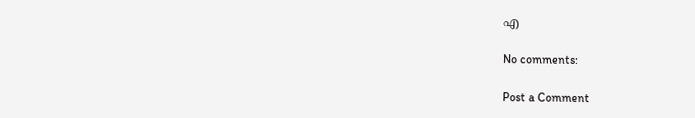എ

No comments:

Post a Comment